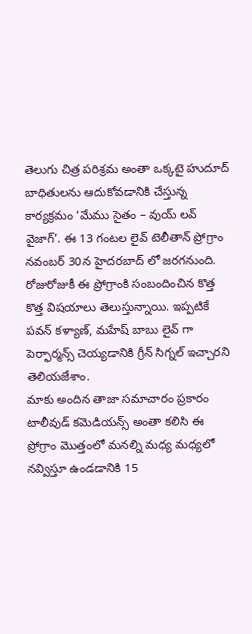తెలుగు చిత్ర పరిశ్రమ అంతా ఒక్కటై హుదూద్ బాధితులను ఆదుకోవడానికి చేస్తున్న కార్యక్రమం ‘మేము సైతం – వుయ్ లవ్ వైజాగ్’. ఈ 13 గంటల లైవ్ టెలీతాన్ ప్రోగ్రాం నవంబర్ 30న హైదరబాద్ లో జరగనుంది. రోజురోజుకీ ఈ ప్రోగ్రాంకి సంబందించిన కొత్త కొత్త విషయాలు తెలుస్తున్నాయి. ఇప్పటికే పవన్ కళ్యాణ్, మహేష్ బాబు లైవ్ గా పెర్ఫార్మన్స్ చెయ్యడానికి గ్రీన్ సిగ్నల్ ఇచ్చారని తెలియజేశాం.
మాకు అందిన తాజా సమాచారం ప్రకారం టాలీవుడ్ కమెడియన్స్ అంతా కలిసి ఈ ప్రోగ్రాం మొత్తంలో మనల్ని మధ్య మధ్యలో నవ్విస్తూ ఉండడానికి 15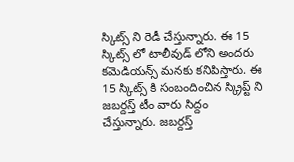స్కిట్స్ ని రెడీ చేస్తున్నారు. ఈ 15 స్కిట్స్ లో టాలీవుడ్ లోని అందరు కమెడియన్స్ మనకు కనిపిస్తారు. ఈ 15 స్కిట్స్ కి సంబందించిన స్క్రిప్ట్ ని జబర్దస్త్ టీం వారు సిద్దం చేస్తున్నారు. జబర్దస్త్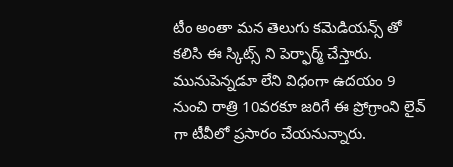టీం అంతా మన తెలుగు కమెడియన్స్ తో కలిసి ఈ స్కిట్స్ ని పెర్ఫార్మ్ చేస్తారు.
మునుపెన్నడూ లేని విధంగా ఉదయం 9 నుంచి రాత్రి 10వరకూ జరిగే ఈ ప్రోగ్రాంని లైవ్ గా టీవీలో ప్రసారం చేయనున్నారు.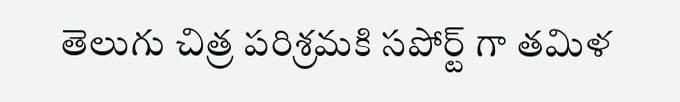తెలుగు చిత్ర పరిశ్రమకి సపోర్ట్ గా తమిళ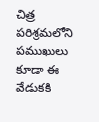చిత్ర పరిశ్రమలోని పముఖులు కూడా ఈ వేడుకకి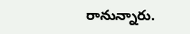రానున్నారు.